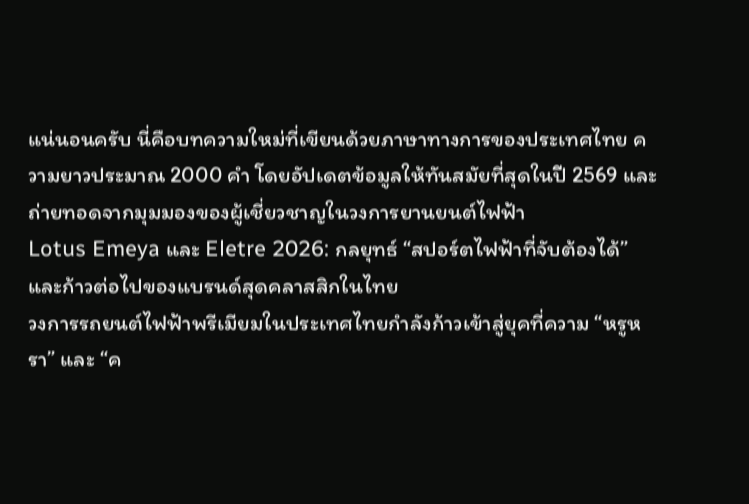แน่นอนครับ นี่คือบทความใหม่ที่เขียนด้วยภาษาทางการของประเทศไทย ความยาวประมาณ 2000 คำ โดยอัปเดตข้อมูลให้ทันสมัยที่สุดในปี 2569 และถ่ายทอดจากมุมมองของผู้เชี่ยวชาญในวงการยานยนต์ไฟฟ้า
Lotus Emeya และ Eletre 2026: กลยุทธ์ “สปอร์ตไฟฟ้าที่จับต้องได้” และก้าวต่อไปของแบรนด์สุดคลาสสิกในไทย
วงการรถยนต์ไฟฟ้าพรีเมียมในประเทศไทยกำลังก้าวเข้าสู่ยุคที่ความ “หรูหรา” และ “ค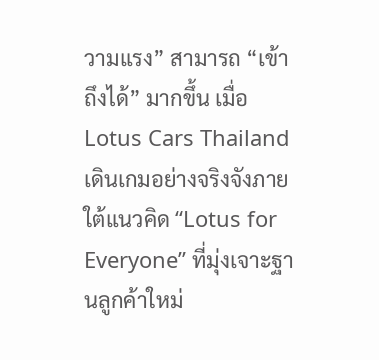วามแรง” สามารถ “เข้าถึงได้” มากขึ้น เมื่อ Lotus Cars Thailand เดินเกมอย่างจริงจังภายใต้แนวคิด “Lotus for Everyone” ที่มุ่งเจาะฐานลูกค้าใหม่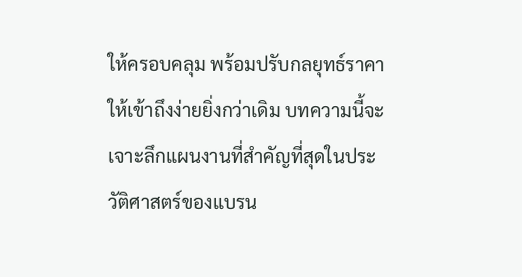ให้ครอบคลุม พร้อมปรับกลยุทธ์ราคาให้เข้าถึงง่ายยิ่งกว่าเดิม บทความนี้จะเจาะลึกแผนงานที่สำคัญที่สุดในประวัติศาสตร์ของแบรน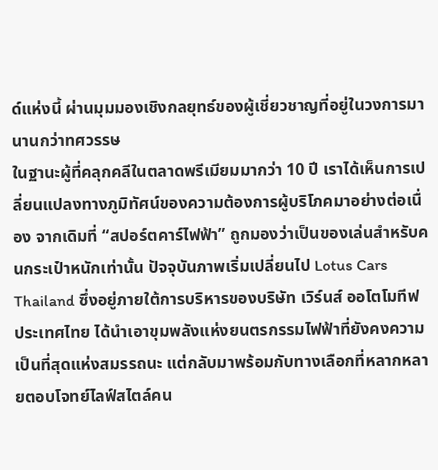ด์แห่งนี้ ผ่านมุมมองเชิงกลยุทธ์ของผู้เชี่ยวชาญที่อยู่ในวงการมานานกว่าทศวรรษ
ในฐานะผู้ที่คลุกคลีในตลาดพรีเมียมมากว่า 10 ปี เราได้เห็นการเปลี่ยนแปลงทางภูมิทัศน์ของความต้องการผู้บริโภคมาอย่างต่อเนื่อง จากเดิมที่ “สปอร์ตคาร์ไฟฟ้า” ถูกมองว่าเป็นของเล่นสำหรับคนกระเป๋าหนักเท่านั้น ปัจจุบันภาพเริ่มเปลี่ยนไป Lotus Cars Thailand ซึ่งอยู่ภายใต้การบริหารของบริษัท เวิร์นส์ ออโตโมทีฟ ประเทศไทย ได้นำเอาขุมพลังแห่งยนตรกรรมไฟฟ้าที่ยังคงความเป็นที่สุดแห่งสมรรถนะ แต่กลับมาพร้อมกับทางเลือกที่หลากหลายตอบโจทย์ไลฟ์สไตล์คน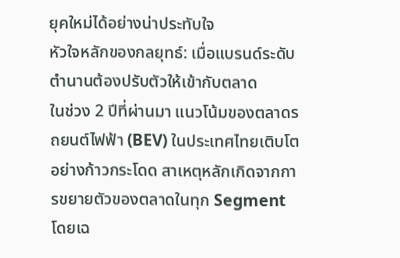ยุคใหม่ได้อย่างน่าประทับใจ
หัวใจหลักของกลยุทธ์: เมื่อแบรนด์ระดับตำนานต้องปรับตัวให้เข้ากับตลาด
ในช่วง 2 ปีที่ผ่านมา แนวโน้มของตลาดรถยนต์ไฟฟ้า (BEV) ในประเทศไทยเติบโตอย่างก้าวกระโดด สาเหตุหลักเกิดจากการขยายตัวของตลาดในทุก Segment โดยเฉ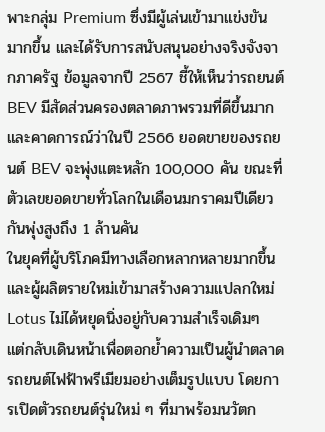พาะกลุ่ม Premium ซึ่งมีผู้เล่นเข้ามาแข่งขันมากขึ้น และได้รับการสนับสนุนอย่างจริงจังจากภาครัฐ ข้อมูลจากปี 2567 ชี้ให้เห็นว่ารถยนต์ BEV มีสัดส่วนครองตลาดภาพรวมที่ดีขึ้นมาก และคาดการณ์ว่าในปี 2566 ยอดขายของรถยนต์ BEV จะพุ่งแตะหลัก 100,000 คัน ขณะที่ตัวเลขยอดขายทั่วโลกในเดือนมกราคมปีเดียวกันพุ่งสูงถึง 1 ล้านคัน
ในยุคที่ผู้บริโภคมีทางเลือกหลากหลายมากขึ้น และผู้ผลิตรายใหม่เข้ามาสร้างความแปลกใหม่ Lotus ไม่ได้หยุดนิ่งอยู่กับความสำเร็จเดิมๆ แต่กลับเดินหน้าเพื่อตอกย้ำความเป็นผู้นำตลาดรถยนต์ไฟฟ้าพรีเมียมอย่างเต็มรูปแบบ โดยการเปิดตัวรถยนต์รุ่นใหม่ ๆ ที่มาพร้อมนวัตก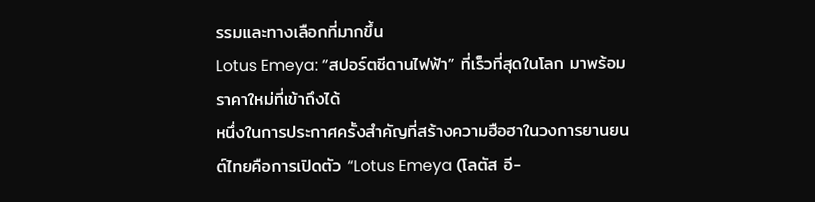รรมและทางเลือกที่มากขึ้น
Lotus Emeya: “สปอร์ตซีดานไฟฟ้า” ที่เร็วที่สุดในโลก มาพร้อมราคาใหม่ที่เข้าถึงได้
หนึ่งในการประกาศครั้งสำคัญที่สร้างความฮือฮาในวงการยานยนต์ไทยคือการเปิดตัว “Lotus Emeya (โลตัส อี-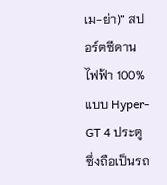เม-ย่า)” สปอร์ตซีดานไฟฟ้า 100% แบบ Hyper-GT 4 ประตู ซึ่งถือเป็นรถ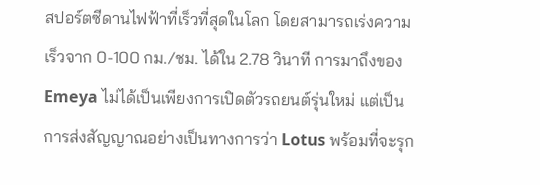สปอร์ตซีดานไฟฟ้าที่เร็วที่สุดในโลก โดยสามารถเร่งความเร็วจาก 0-100 กม./ชม. ได้ใน 2.78 วินาที การมาถึงของ Emeya ไม่ได้เป็นเพียงการเปิดตัวรถยนต์รุ่นใหม่ แต่เป็นการส่งสัญญาณอย่างเป็นทางการว่า Lotus พร้อมที่จะรุก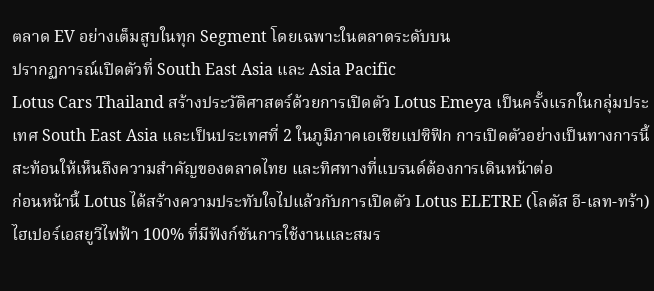ตลาด EV อย่างเต็มสูบในทุก Segment โดยเฉพาะในตลาดระดับบน
ปรากฏการณ์เปิดตัวที่ South East Asia และ Asia Pacific
Lotus Cars Thailand สร้างประวัติศาสตร์ด้วยการเปิดตัว Lotus Emeya เป็นครั้งแรกในกลุ่มประเทศ South East Asia และเป็นประเทศที่ 2 ในภูมิภาคเอเชียแปซิฟิก การเปิดตัวอย่างเป็นทางการนี้ สะท้อนให้เห็นถึงความสำคัญของตลาดไทย และทิศทางที่แบรนด์ต้องการเดินหน้าต่อ
ก่อนหน้านี้ Lotus ได้สร้างความประทับใจไปแล้วกับการเปิดตัว Lotus ELETRE (โลตัส อี-เลท-ทร้า) ไฮเปอร์เอสยูวีไฟฟ้า 100% ที่มีฟังก์ชันการใช้งานและสมร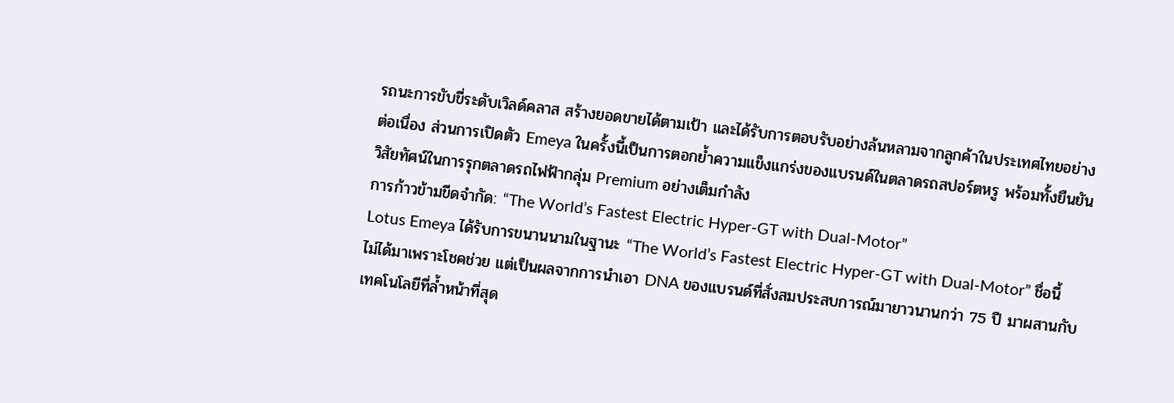รถนะการขับขี่ระดับเวิลด์คลาส สร้างยอดขายได้ตามเป้า และได้รับการตอบรับอย่างล้นหลามจากลูกค้าในประเทศไทยอย่างต่อเนื่อง ส่วนการเปิดตัว Emeya ในครั้งนี้เป็นการตอกย้ำความแข็งแกร่งของแบรนด์ในตลาดรถสปอร์ตหรู พร้อมทั้งยืนยันวิสัยทัศน์ในการรุกตลาดรถไฟฟ้ากลุ่ม Premium อย่างเต็มกำลัง
การก้าวข้ามขีดจำกัด: “The World’s Fastest Electric Hyper-GT with Dual-Motor”
Lotus Emeya ได้รับการขนานนามในฐานะ “The World’s Fastest Electric Hyper-GT with Dual-Motor” ชื่อนี้ไม่ได้มาเพราะโชคช่วย แต่เป็นผลจากการนำเอา DNA ของแบรนด์ที่สั่งสมประสบการณ์มายาวนานกว่า 75 ปี มาผสานกับเทคโนโลยีที่ล้ำหน้าที่สุด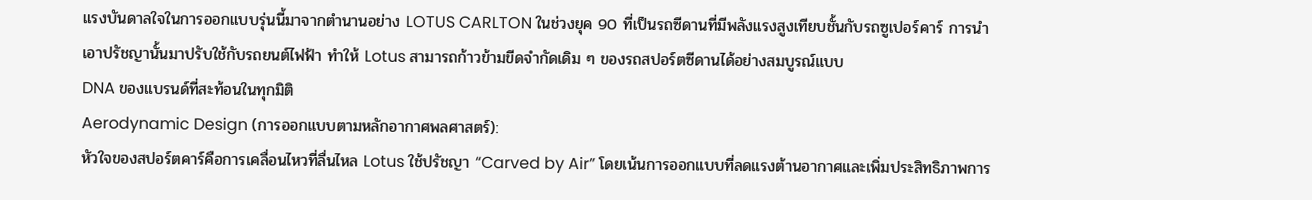แรงบันดาลใจในการออกแบบรุ่นนี้มาจากตำนานอย่าง LOTUS CARLTON ในช่วงยุค 90 ที่เป็นรถซีดานที่มีพลังแรงสูงเทียบชั้นกับรถซูเปอร์คาร์ การนำเอาปรัชญานั้นมาปรับใช้กับรถยนต์ไฟฟ้า ทำให้ Lotus สามารถก้าวข้ามขีดจำกัดเดิม ๆ ของรถสปอร์ตซีดานได้อย่างสมบูรณ์แบบ
DNA ของแบรนด์ที่สะท้อนในทุกมิติ
Aerodynamic Design (การออกแบบตามหลักอากาศพลศาสตร์):
หัวใจของสปอร์ตคาร์คือการเคลื่อนไหวที่ลื่นไหล Lotus ใช้ปรัชญา “Carved by Air” โดยเน้นการออกแบบที่ลดแรงต้านอากาศและเพิ่มประสิทธิภาพการ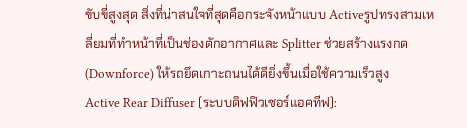ขับขี่สูงสุด สิ่งที่น่าสนใจที่สุดคือกระจังหน้าแบบ Activeรูปทรงสามเหลี่ยมที่ทำหน้าที่เป็นช่องดักอากาศและ Splitter ช่วยสร้างแรงกด (Downforce) ให้รถยึดเกาะถนนได้ดียิ่งขึ้นเมื่อใช้ความเร็วสูง
Active Rear Diffuser (ระบบดิฟฟิวเซอร์แอคทีฟ):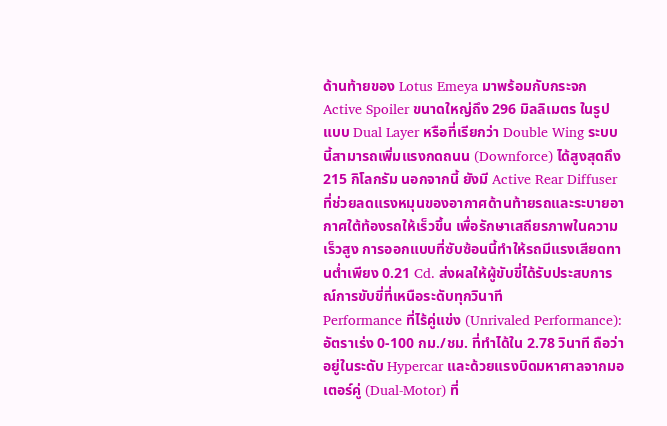ด้านท้ายของ Lotus Emeya มาพร้อมกับกระจก Active Spoiler ขนาดใหญ่ถึง 296 มิลลิเมตร ในรูปแบบ Dual Layer หรือที่เรียกว่า Double Wing ระบบนี้สามารถเพิ่มแรงกดถนน (Downforce) ได้สูงสุดถึง 215 กิโลกรัม นอกจากนี้ ยังมี Active Rear Diffuser ที่ช่วยลดแรงหมุนของอากาศด้านท้ายรถและระบายอากาศใต้ท้องรถให้เร็วขึ้น เพื่อรักษาเสถียรภาพในความเร็วสูง การออกแบบที่ซับซ้อนนี้ทำให้รถมีแรงเสียดทานต่ำเพียง 0.21 Cd. ส่งผลให้ผู้ขับขี่ได้รับประสบการณ์การขับขี่ที่เหนือระดับทุกวินาที
Performance ที่ไร้คู่แข่ง (Unrivaled Performance):
อัตราเร่ง 0-100 กม./ชม. ที่ทำได้ใน 2.78 วินาที ถือว่าอยู่ในระดับ Hypercar และด้วยแรงบิดมหาศาลจากมอเตอร์คู่ (Dual-Motor) ที่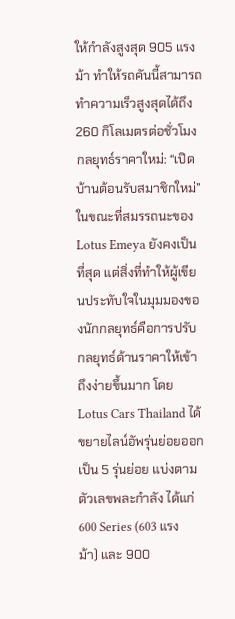ให้กำลังสูงสุด 905 แรงม้า ทำให้รถคันนี้สามารถทำความเร็วสูงสุดได้ถึง 260 กิโลเมตรต่อชั่วโมง
กลยุทธ์ราคาใหม่: “เปิดบ้านต้อนรับสมาชิกใหม่”
ในขณะที่สมรรถนะของ Lotus Emeya ยังคงเป็นที่สุด แต่สิ่งที่ทำให้ผู้เขียนประทับใจในมุมมองของนักกลยุทธ์คือการปรับกลยุทธ์ด้านราคาให้เข้าถึงง่ายขึ้นมาก โดย Lotus Cars Thailand ได้ขยายไลน์อัพรุ่นย่อยออกเป็น 5 รุ่นย่อย แบ่งตามตัวเลขพละกำลัง ได้แก่ 600 Series (603 แรงม้า) และ 900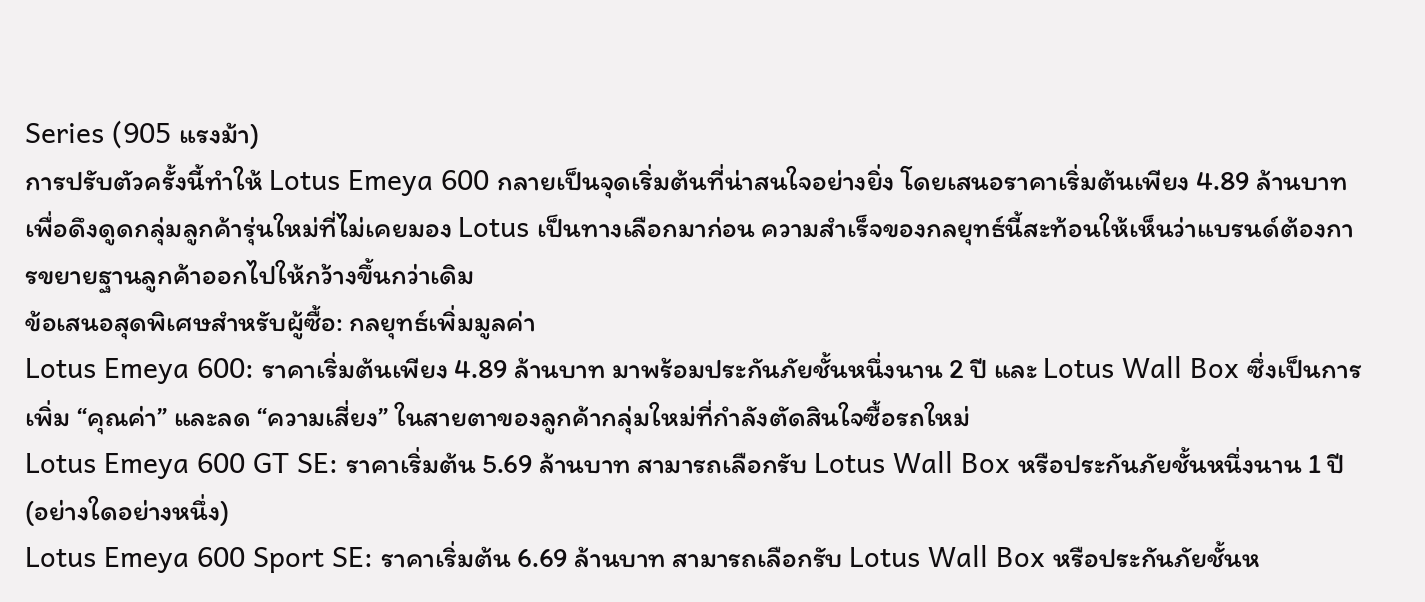Series (905 แรงม้า)
การปรับตัวครั้งนี้ทำให้ Lotus Emeya 600 กลายเป็นจุดเริ่มต้นที่น่าสนใจอย่างยิ่ง โดยเสนอราคาเริ่มต้นเพียง 4.89 ล้านบาท เพื่อดึงดูดกลุ่มลูกค้ารุ่นใหม่ที่ไม่เคยมอง Lotus เป็นทางเลือกมาก่อน ความสำเร็จของกลยุทธ์นี้สะท้อนให้เห็นว่าแบรนด์ต้องการขยายฐานลูกค้าออกไปให้กว้างขึ้นกว่าเดิม
ข้อเสนอสุดพิเศษสำหรับผู้ซื้อ: กลยุทธ์เพิ่มมูลค่า
Lotus Emeya 600: ราคาเริ่มต้นเพียง 4.89 ล้านบาท มาพร้อมประกันภัยชั้นหนึ่งนาน 2 ปี และ Lotus Wall Box ซึ่งเป็นการเพิ่ม “คุณค่า” และลด “ความเสี่ยง” ในสายตาของลูกค้ากลุ่มใหม่ที่กำลังตัดสินใจซื้อรถใหม่
Lotus Emeya 600 GT SE: ราคาเริ่มต้น 5.69 ล้านบาท สามารถเลือกรับ Lotus Wall Box หรือประกันภัยชั้นหนึ่งนาน 1 ปี (อย่างใดอย่างหนึ่ง)
Lotus Emeya 600 Sport SE: ราคาเริ่มต้น 6.69 ล้านบาท สามารถเลือกรับ Lotus Wall Box หรือประกันภัยชั้นห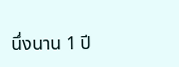นึ่งนาน 1 ปี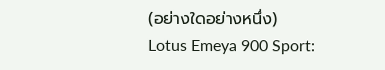(อย่างใดอย่างหนึ่ง)
Lotus Emeya 900 Sport: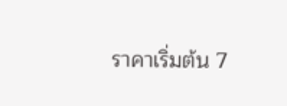ราคาเริ่มต้น 7